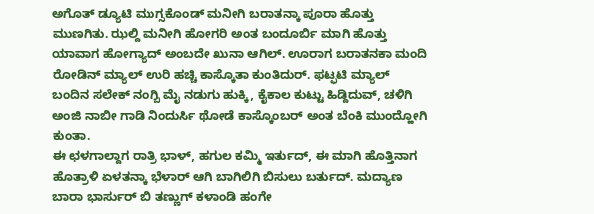ಅಗೊತ್ ಡ್ಯೂಟಿ ಮುಗ್ಸಕೊಂಡ್ ಮನೀಗಿ ಬರಾತನ್ಕಾ ಪೂರಾ ಹೊತ್ತು ಮುಣಗಿತು. ಝಲ್ದಿ ಮನೀಗಿ ಹೋಗರಿ ಅಂತ ಬಂದೂರ್ಬಿ ಮಾಗಿ ಹೊತ್ತು ಯಾವಾಗ ಹೋಗ್ಯಾದ್ ಅಂಬದೇ ಖುನಾ ಆಗಿಲ್. ಊರಾಗ ಬರಾತನಕಾ ಮಂದಿ ರೋಡಿನ್ ಮ್ಯಾಲ್ ಉರಿ ಹಚ್ಚಿ ಕಾಸ್ಕೊತಾ ಕುಂತಿದುರ್. ಫಟ್ಫಟಿ ಮ್ಯಾಲ್ ಬಂದಿನ ಸಲೇಕ್ ನಂಗ್ಬಿ ಮೈ ನಡುಗು ಹುಕ್ಕಿ, ಕೈಕಾಲ ಕುಟ್ಟು ಹಿಡ್ದಿದುವ್, ಚಳಿಗಿ ಅಂಜಿ ನಾಬೀ ಗಾಡಿ ನಿಂದುರ್ಸಿ ಥೋಡೆ ಕಾಸ್ಕೊಂಬರ್ ಅಂತ ಬೆಂಕಿ ಮುಂದ್ಹೋಗಿ ಕುಂತಾ.
ಈ ಛಳಗಾಲ್ದಾಗ ರಾತ್ರಿ ಭಾಳ್, ಹಗುಲ ಕಮ್ಮಿ ಇರ್ತುದ್, ಈ ಮಾಗಿ ಹೊತ್ತಿನಾಗ ಹೊತ್ರಾಳಿ ಏಳತನ್ಕಾ ಭೆಳಾರ್ ಆಗಿ ಬಾಗಿಲಿಗಿ ಬಿಸುಲು ಬರ್ತುದ್. ಮದ್ಯಾಣ ಬಾರಾ ಭಾರ್ಸುರ್ ಬಿ ತಣ್ಣುಗ್ ಕಳಾಂಡಿ ಹಂಗೇ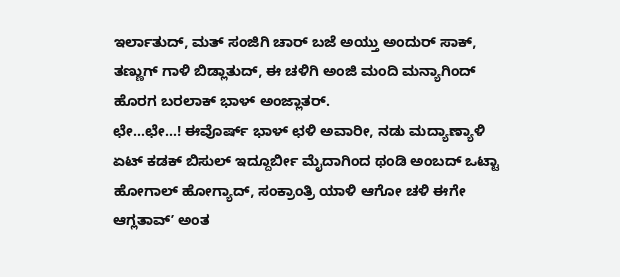ಇರ್ಲಾತುದ್, ಮತ್ ಸಂಜಿಗಿ ಚಾರ್ ಬಜೆ ಅಯ್ತು ಅಂದುರ್ ಸಾಕ್, ತಣ್ಣುಗ್ ಗಾಳಿ ಬಿಡ್ಲಾತುದ್, ಈ ಚಳಿಗಿ ಅಂಜಿ ಮಂದಿ ಮನ್ಯಾಗಿಂದ್ ಹೊರಗ ಬರಲಾಕ್ ಭಾಳ್ ಅಂಜ್ಲಾತರ್.
ಛೇ…ಛೇ…! ಈವೊರ್ಷ್ ಭಾಳ್ ಛಳಿ ಅವಾರೀ, ನಡು ಮದ್ಯಾಣ್ಯಾಳಿ ಏಟ್ ಕಡಕ್ ಬಿಸುಲ್ ಇದ್ದೂರ್ಬೀ ಮೈದಾಗಿಂದ ಥಂಡಿ ಅಂಬದ್ ಒಟ್ಟಾ ಹೋಗಾಲ್ ಹೋಗ್ಯಾದ್, ಸಂಕ್ರಾಂತ್ರಿ ಯಾಳಿ ಆಗೋ ಚಳಿ ಈಗೇ ಆಗ್ಲತಾವ್ʼ ಅಂತ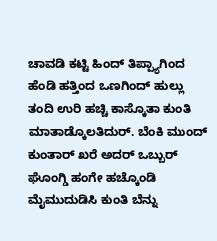ಚಾವಡಿ ಕಟ್ಟಿ ಹಿಂದ್ ತಿಪ್ಪ್ಯಾಗಿಂದ ಹೆಂಡಿ ಹತ್ತಿಂದ ಒಣಗಿಂದ್ ಹುಲ್ಲು ತಂದಿ ಉರಿ ಹಚ್ಚಿ ಕಾಸ್ಕೊತಾ ಕುಂತಿ ಮಾತಾಡ್ಕೊಲತಿದುರ್. ಬೆಂಕಿ ಮುಂದ್ ಕುಂತಾರ್ ಖರೆ ಅದರ್ ಒಬ್ಬುರ್ ಘೊಂಗ್ಡಿ ಹಂಗೇ ಹಚ್ಕೊಂಡಿ ಮೈಮುದುಡಿಸಿ ಕುಂತಿ ಬೆನ್ನು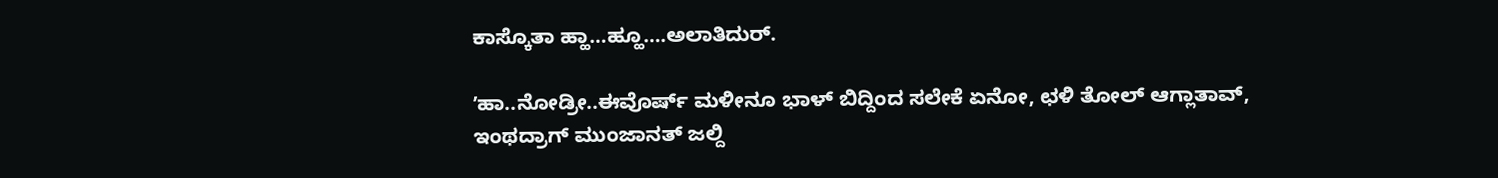ಕಾಸ್ಕೊತಾ ಹ್ಹಾ…ಹ್ಹೂ….ಅಲಾತಿದುರ್.

ʼಹಾ..ನೋಡ್ರೀ..ಈವೊರ್ಷ್ ಮಳೀನೂ ಭಾಳ್ ಬಿದ್ದಿಂದ ಸಲೇಕೆ ಏನೋ, ಛಳಿ ತೋಲ್ ಆಗ್ಲಾತಾವ್, ಇಂಥದ್ರಾಗ್ ಮುಂಜಾನತ್ ಜಲ್ದಿ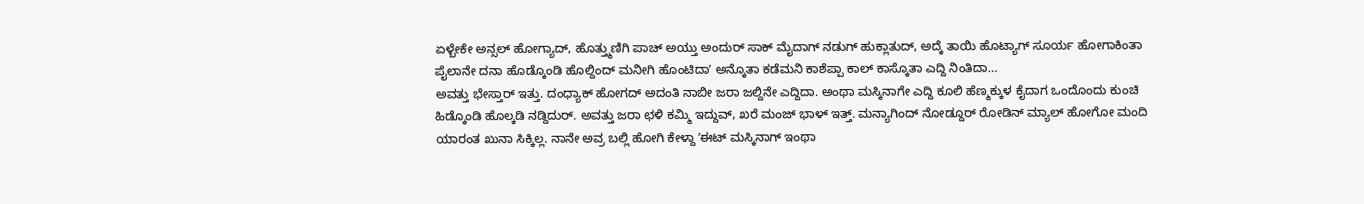ಏಳ್ಬೇಕೇ ಅನ್ಸಲ್ ಹೋಗ್ಯಾದ್, ಹೊತ್ತ್ಮುಣಿಗಿ ಪಾಚ್ ಅಯ್ತು ಅಂದುರ್ ಸಾಕ್ ಮೈದಾಗ್ ನಡುಗ್ ಹುಕ್ಲಾತುದ್, ಅದ್ಕೆ ತಾಯಿ ಹೊಟ್ಯಾಗ್ ಸೂರ್ಯ ಹೋಗಾಕಿಂತಾ ಪೈಲಾನೇ ದನಾ ಹೊಡ್ಕೊಂಡಿ ಹೊಲ್ದಿಂದ್ ಮನೀಗಿ ಹೊಂಟಿದಾʼ ಅನ್ಕೊತಾ ಕಡೆಮನಿ ಕಾಶೆಪ್ಪಾ ಕಾಲ್ ಕಾಸ್ಕೊತಾ ಎದ್ದಿ ನಿಂತಿದಾ…
ಅವತ್ತು ಭೇಸ್ತಾರ್ ಇತ್ತು. ದಂಧ್ಯಾಕ್ ಹೋಗದ್ ಅದಂತಿ ನಾಬೀ ಜರಾ ಜಲ್ದಿನೇ ಎದ್ದಿದಾ. ಅಂಥಾ ಮಸ್ಕಿನಾಗೇ ಎದ್ದಿ ಕೂಲಿ ಹೆಣ್ಮಕ್ಕುಳ ಕೈದಾಗ ಒಂದೊಂದು ಕುಂಚಿ ಹಿಡ್ಕೊಂಡಿ ಹೊಲ್ಕಡಿ ನಡ್ದಿದುರ್. ಅವತ್ತು ಜರಾ ಛಳಿ ಕಮ್ಮಿ ಇದ್ದುವ್, ಖರೆ ಮಂಜ್ ಭಾಳ್ ಇತ್ತ್. ಮನ್ಯಾಗಿಂದ್ ನೋಡ್ದೂರ್ ರೋಡಿನ್ ಮ್ಯಾಲ್ ಹೋಗೋ ಮಂದಿ ಯಾರಂತ ಖುನಾ ಸಿಕ್ಕಿಲ್ಲ. ನಾನೇ ಅವ್ರ ಬಲ್ಲಿ ಹೋಗಿ ಕೇಳ್ದಾ ʼಈಟ್ ಮಸ್ಕಿನಾಗ್ ಇಂಥಾ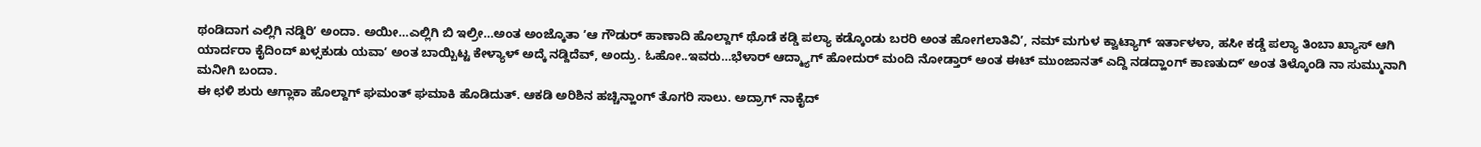ಥಂಡಿದಾಗ ಎಲ್ಲಿಗಿ ನಡ್ದಿರಿʼ ಅಂದಾ. ಅಯೀ…ಎಲ್ಲಿಗಿ ಬಿ ಇಲ್ರೀ…ಅಂತ ಅಂಜ್ಕೊತಾ ʼಆ ಗೌಡುರ್ ಹಾಣಾದಿ ಹೊಲ್ದಾಗ್ ಥೊಡೆ ಕಡ್ಡಿ ಪಲ್ಯಾ ಕಡ್ಕೊಂಡು ಬರರಿ ಅಂತ ಹೋಗಲಾತಿವಿʼ, ನಮ್ ಮಗುಳ ಕ್ವಾಟ್ಯಾಗ್ ಇರ್ತಾಳಳಾ, ಹಸೀ ಕಡ್ಡೆ ಪಲ್ಯಾ ತಿಂಬಾ ಖ್ಯಾಸ್ ಆಗಿ ಯಾರ್ದರಾ ಕೈದಿಂದ್ ಖಳ್ಸಕುಡು ಯವಾʼ ಅಂತ ಬಾಯ್ಬಿಟ್ಟ ಕೇಳ್ಯಾಳ್ ಅದ್ಕೆ ನಡ್ದಿದೆವ್, ಅಂದ್ರು. ಓಹೋ..ಇವರು…ಭೆಳಾರ್ ಆದ್ಮ್ಯಾಗ್ ಹೋದುರ್ ಮಂದಿ ನೋಡ್ತಾರ್ ಅಂತ ಈಟ್ ಮುಂಜಾನತ್ ಎದ್ದಿ ನಡದ್ಹಾಂಗ್ ಕಾಣತುದ್ʼ ಅಂತ ತಿಳ್ಕೊಂಡಿ ನಾ ಸುಮ್ಮುನಾಗಿ ಮನೀಗಿ ಬಂದಾ.
ಈ ಛಳಿ ಶುರು ಆಗ್ಲಾಕಾ ಹೊಲ್ದಾಗ್ ಘಮಂತ್ ಘಮಾಕಿ ಹೊಡಿದುತ್. ಆಕಡಿ ಅರಿಶಿನ ಹಚ್ಚಿನ್ಹಾಂಗ್ ತೊಗರಿ ಸಾಲು. ಅದ್ರಾಗ್ ನಾಕೈದ್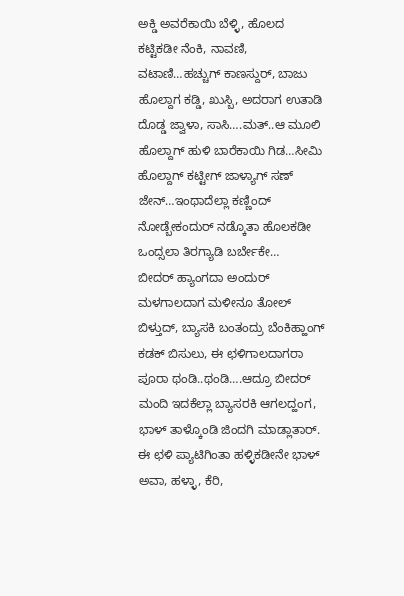ಅಕ್ಡಿ ಅವರೆಕಾಯಿ ಬೆಳ್ಳಿ, ಹೊಲದ ಕಟ್ಟಿಕಡೀ ನೆಂಕಿ, ನಾವಣಿ, ವಟಾಣಿ…ಹಚ್ಚುಗ್ ಕಾಣಸ್ದುರ್, ಬಾಜು ಹೊಲ್ದಾಗ ಕಡ್ಡಿ, ಖುಸ್ಬಿ, ಅದರಾಗ ಉತಾಡಿ ದೊಡ್ಡ ಜ್ವಾಳಾ, ಸಾಸಿ….ಮತ್..ಆ ಮೂಲಿ ಹೊಲ್ದಾಗ್ ಹುಳಿ ಬಾರೆಕಾಯಿ ಗಿಡ…ಸೀಮಿ ಹೊಲ್ದಾಗ್ ಕಟ್ಟೀಗ್ ಜಾಳ್ಯಾಗ್ ಸಣ್ ಜೇನ್…ಇಂಥಾದೆಲ್ಲಾ ಕಣ್ಣಿಂದ್ ನೋಡ್ಬೇಕಂದುರ್ ನಡ್ಕೊತಾ ಹೊಲಕಡೀ ಒಂದ್ಸಲಾ ತಿರಗ್ಯಾಡಿ ಬರ್ಬೇಕೇ…
ಬೀದರ್ ಹ್ಯಾಂಗದಾ ಅಂದುರ್ ಮಳಗಾಲದಾಗ ಮಳೀನೂ ತೋಲ್ ಬಿಳ್ತುದ್, ಬ್ಯಾಸಕಿ ಬಂತಂದ್ರು ಬೆಂಕಿಹ್ಹಾಂಗ್ ಕಡಕ್ ಬಿಸುಲು, ಈ ಛಳಿಗಾಲದಾಗರಾ ಪೂರಾ ಥಂಡಿ..ಥಂಡಿ….ಆದ್ರೂ ಬೀದರ್ ಮಂದಿ ಇದಕೆಲ್ಲಾ ಬ್ಯಾಸರಕಿ ಆಗಲದ್ಹಂಗ, ಭಾಳ್ ತಾಳ್ಕೊಂಡಿ ಜಿಂದಗಿ ಮಾಡ್ಲಾತಾರ್. ಈ ಛಳಿ ಪ್ಯಾಟಿಗಿಂತಾ ಹಳ್ಳಿಕಡೀನೇ ಭಾಳ್ ಅವಾ, ಹಳ್ಳಾ, ಕೆರಿ,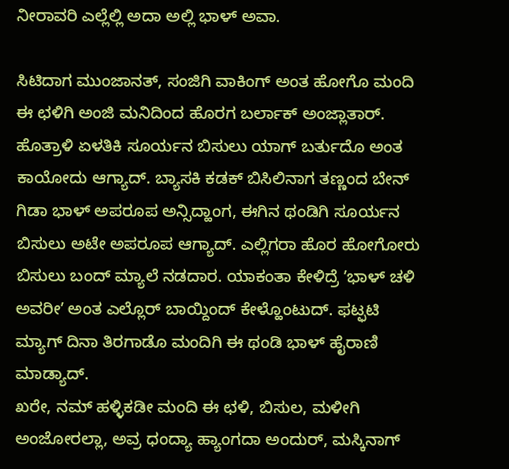ನೀರಾವರಿ ಎಲ್ಲೆಲ್ಲಿ ಅದಾ ಅಲ್ಲಿ ಭಾಳ್ ಅವಾ.

ಸಿಟಿದಾಗ ಮುಂಜಾನತ್, ಸಂಜಿಗಿ ವಾಕಿಂಗ್ ಅಂತ ಹೋಗೊ ಮಂದಿ ಈ ಛಳಿಗಿ ಅಂಜಿ ಮನಿದಿಂದ ಹೊರಗ ಬರ್ಲಾಕ್ ಅಂಜ್ಲಾತಾರ್. ಹೊತ್ರಾಳಿ ಏಳತಿಕಿ ಸೂರ್ಯನ ಬಿಸುಲು ಯಾಗ್ ಬರ್ತುದೊ ಅಂತ ಕಾಯೋದು ಆಗ್ಯಾದ್. ಬ್ಯಾಸಕಿ ಕಡಕ್ ಬಿಸಿಲಿನಾಗ ತಣ್ಣಂದ ಬೇನ್ ಗಿಡಾ ಭಾಳ್ ಅಪರೂಪ ಅನ್ಸಿದ್ಹಾಂಗ, ಈಗಿನ ಥಂಡಿಗಿ ಸೂರ್ಯನ ಬಿಸುಲು ಅಟೇ ಅಪರೂಪ ಆಗ್ಯಾದ್. ಎಲ್ಲಿಗರಾ ಹೊರ ಹೋಗೋರು ಬಿಸುಲು ಬಂದ್ ಮ್ಯಾಲೆ ನಡದಾರ. ಯಾಕಂತಾ ಕೇಳಿದ್ರೆ ʼಭಾಳ್ ಚಳಿ ಅವರೀʼ ಅಂತ ಎಲ್ಲೊರ್ ಬಾಯ್ದಿಂದ್ ಕೇಳ್ಹೊಂಟುದ್. ಫಟ್ಫಟಿ ಮ್ಯಾಗ್ ದಿನಾ ತಿರಗಾಡೊ ಮಂದಿಗಿ ಈ ಥಂಡಿ ಭಾಳ್ ಹೈರಾಣಿ ಮಾಡ್ಯಾದ್.
ಖರೇ, ನಮ್ ಹಳ್ಳಿಕಡೀ ಮಂದಿ ಈ ಛಳಿ, ಬಿಸುಲ, ಮಳೀಗಿ ಅಂಜೋರಲ್ಲಾ, ಅವ್ರ ಧಂದ್ಯಾ ಹ್ಯಾಂಗದಾ ಅಂದುರ್, ಮಸ್ಕಿನಾಗ್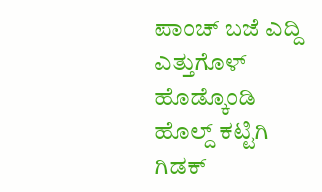ಪಾಂಚ್ ಬಜೆ ಎದ್ದಿ ಎತ್ತುಗೊಳ್ ಹೊಡ್ಕೊಂಡಿ ಹೊಲ್ದ್ ಕಟ್ಟಿಗಿ ಗಿಡಕ್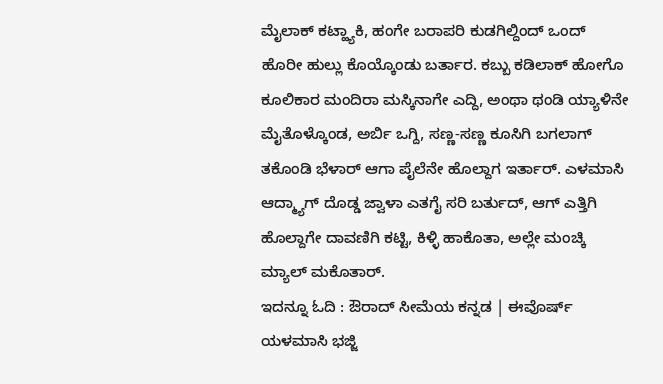ಮೈಲಾಕ್ ಕಟ್ಹ್ಯಾಕಿ, ಹಂಗೇ ಬರಾಪರಿ ಕುಡಗಿಲ್ದಿಂದ್ ಒಂದ್ ಹೊರೀ ಹುಲ್ಲು ಕೊಯ್ಕೊಂಡು ಬರ್ತಾರ. ಕಬ್ಬು ಕಡಿಲಾಕ್ ಹೋಗೊ ಕೂಲಿಕಾರ ಮಂದಿರಾ ಮಸ್ಕಿನಾಗೇ ಎದ್ದಿ, ಅಂಥಾ ಥಂಡಿ ಯ್ಯಾಳಿನೇ ಮೈತೊಳ್ಕೊಂಡ, ಅರ್ಬಿ ಒಗ್ದಿ, ಸಣ್ಣ-ಸಣ್ಣ ಕೂಸಿಗಿ ಬಗಲಾಗ್ ತಕೊಂಡಿ ಭೆಳಾರ್ ಆಗಾ ಪೈಲೆನೇ ಹೊಲ್ದಾಗ ಇರ್ತಾರ್. ಎಳಮಾಸಿ ಆದ್ಮ್ಯಾಗ್ ದೊಡ್ಡ ಜ್ವಾಳಾ ಎತಗೈ ಸರಿ ಬರ್ತುದ್, ಆಗ್ ಎತ್ತಿಗಿ ಹೊಲ್ದಾಗೇ ದಾವಣಿಗಿ ಕಟ್ಟಿ, ಕಿಳ್ಳಿ ಹಾಕೊತಾ, ಅಲ್ಲೇ ಮಂಚ್ಕಿ ಮ್ಯಾಲ್ ಮಕೊತಾರ್.
ಇದನ್ನೂ ಓದಿ : ಔರಾದ್ ಸೀಮೆಯ ಕನ್ನಡ | ಈವೊರ್ಷ್ ಯಳಮಾಸಿ ಭಜ್ಜಿ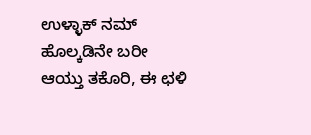ಉಳ್ಳಾಕ್ ನಮ್ ಹೊಲ್ಕಡಿನೇ ಬರೀ
ಆಯ್ತು ತಕೊರಿ, ಈ ಛಳಿ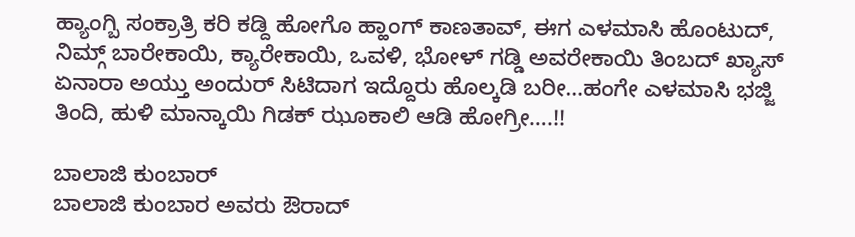ಹ್ಯಾಂಗ್ಬಿ ಸಂಕ್ರಾತ್ರಿ ಕರಿ ಕಡ್ದಿ ಹೋಗೊ ಹ್ಹಾಂಗ್ ಕಾಣತಾವ್, ಈಗ ಎಳಮಾಸಿ ಹೊಂಟುದ್, ನಿಮ್ಗ್ ಬಾರೇಕಾಯಿ, ಕ್ಯಾರೇಕಾಯಿ, ಒವಳಿ, ಭೋಳ್ ಗಡ್ಡಿ ಅವರೇಕಾಯಿ ತಿಂಬದ್ ಖ್ಯಾಸ್ ಏನಾರಾ ಅಯ್ತು ಅಂದುರ್ ಸಿಟಿದಾಗ ಇದ್ದೊರು ಹೊಲ್ಕಡಿ ಬರೀ…ಹಂಗೇ ಎಳಮಾಸಿ ಭಜ್ಜಿ ತಿಂದಿ, ಹುಳಿ ಮಾನ್ಕಾಯಿ ಗಿಡಕ್ ಝೂಕಾಲಿ ಆಡಿ ಹೋಗ್ರೀ….!!

ಬಾಲಾಜಿ ಕುಂಬಾರ್
ಬಾಲಾಜಿ ಕುಂಬಾರ ಅವರು ಔರಾದ್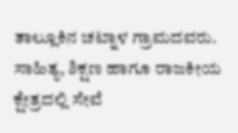ತಾಲ್ಲೂಕಿನ ಚಟ್ನಾಳ ಗ್ರಾಮದವರು. ಸಾಹಿತ್ಯ, ಶಿಕ್ಷಣ ಹಾಗೂ ರಾಜಕೀಯ ಕ್ಷೇತ್ರದಲ್ಲಿ ಸೇವೆ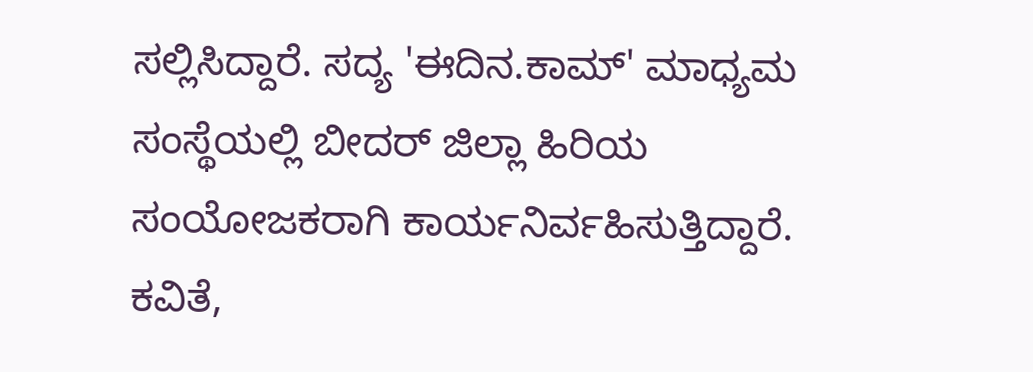ಸಲ್ಲಿಸಿದ್ದಾರೆ. ಸದ್ಯ 'ಈದಿನ.ಕಾಮ್' ಮಾಧ್ಯಮ ಸಂಸ್ಥೆಯಲ್ಲಿ ಬೀದರ್ ಜಿಲ್ಲಾ ಹಿರಿಯ ಸಂಯೋಜಕರಾಗಿ ಕಾರ್ಯನಿರ್ವಹಿಸುತ್ತಿದ್ದಾರೆ. ಕವಿತೆ,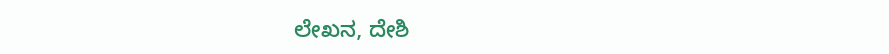ಲೇಖನ, ದೇಶಿ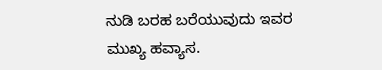ನುಡಿ ಬರಹ ಬರೆಯುವುದು ಇವರ ಮುಖ್ಯ ಹವ್ಯಾಸ.